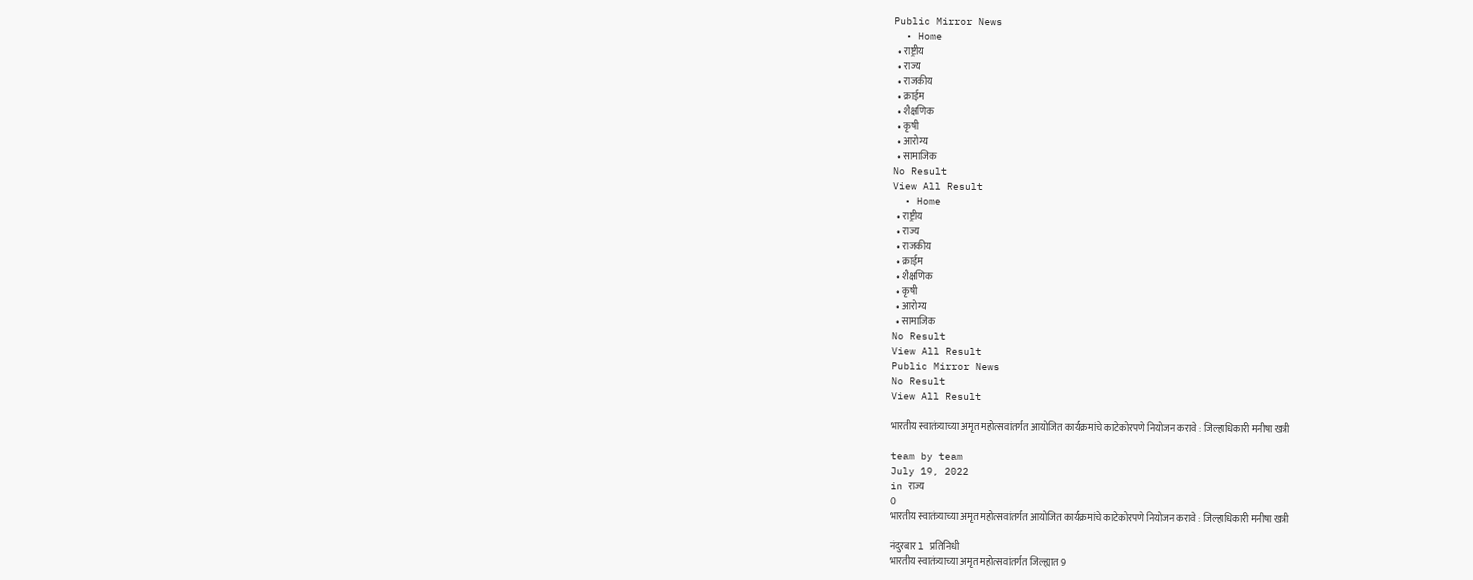Public Mirror News
  • Home
  • राष्ट्रीय
  • राज्य
  • राजकीय
  • क्राईम
  • शैक्षणिक
  • कृषी
  • आरोग्य
  • सामाजिक
No Result
View All Result
  • Home
  • राष्ट्रीय
  • राज्य
  • राजकीय
  • क्राईम
  • शैक्षणिक
  • कृषी
  • आरोग्य
  • सामाजिक
No Result
View All Result
Public Mirror News
No Result
View All Result

भारतीय स्वातंत्र्याच्या अमृत महोत्सवांतर्गत आयोजित कार्यक्रमांचे काटेकोरपणे नियोजन करावे : जिल्हाधिकारी मनीषा खत्री

team by team
July 19, 2022
in राज्य
0
भारतीय स्वातंत्र्याच्या अमृत महोत्सवांतर्गत आयोजित कार्यक्रमांचे काटेकोरपणे नियोजन करावे : जिल्हाधिकारी मनीषा खत्री

नंदुरबार l प्रतिनिधी
भारतीय स्वातंत्र्याच्या अमृत महोत्सवांतर्गत जिल्ह्यात 9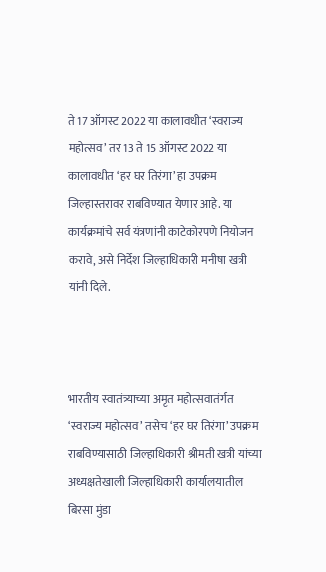ते 17 ऑगस्ट 2022 या कालावधीत ‘स्वराज्य महोत्सव’ तर 13 ते 15 ऑगस्ट 2022 या कालावधीत ‘हर घर तिरंगा’ हा उपक्रम जिल्हास्तरावर राबविण्यात येणार आहे. या कार्यक्रमांचे सर्व यंत्रणांनी काटेकोरपणे नियोजन करावे, असे निर्देश जिल्हाधिकारी मनीषा खत्री यांनी दिले.



भारतीय स्वातंत्र्याच्या अमृत महोत्सवातंर्गत ‘स्वराज्य महोत्सव’ तसेच ‘हर घर तिरंगा’ उपक्रम राबविण्यासाठी जिल्हाधिकारी श्रीमती खत्री यांच्या अध्यक्षतेखाली जिल्हाधिकारी कार्यालयातील बिरसा मुंडा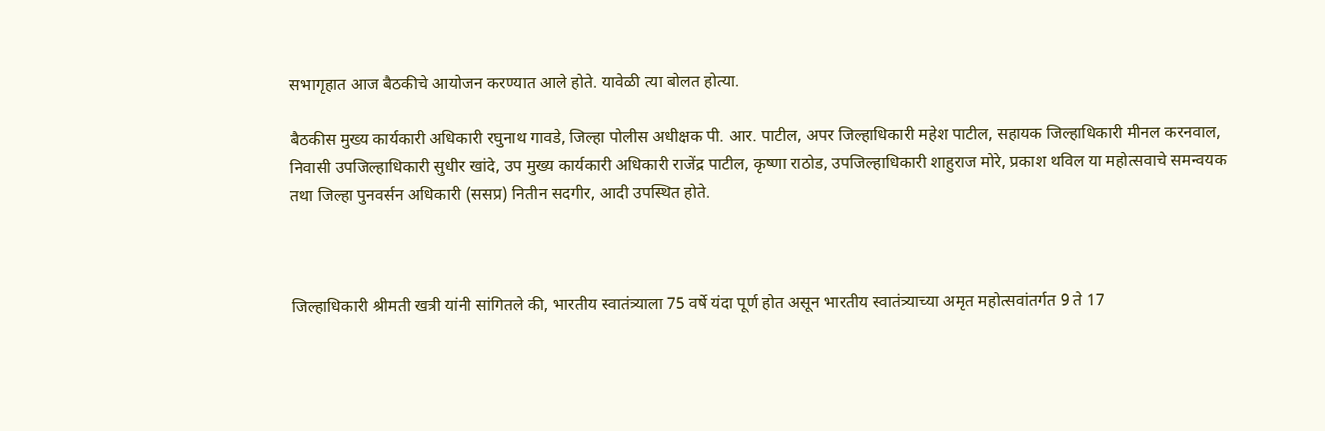सभागृहात आज बैठकीचे आयोजन करण्यात आले होते. यावेळी त्या बोलत होत्या.

बैठकीस मुख्य कार्यकारी अधिकारी रघुनाथ गावडे, जिल्हा पोलीस अधीक्षक पी. आर. पाटील, अपर जिल्हाधिकारी महेश पाटील, सहायक जिल्हाधिकारी मीनल करनवाल, निवासी उपजिल्हाधिकारी सुधीर खांदे, उप मुख्य कार्यकारी अधिकारी राजेंद्र पाटील, कृष्णा राठोड, उपजिल्हाधिकारी शाहुराज मोरे, प्रकाश थविल या महोत्सवाचे समन्वयक तथा जिल्हा पुनवर्सन अधिकारी (ससप्र) नितीन सदगीर, आदी उपस्थित होते.



जिल्हाधिकारी श्रीमती खत्री यांनी सांगितले की, भारतीय स्वातंत्र्याला 75 वर्षे यंदा पूर्ण होत असून भारतीय स्वातंत्र्याच्या अमृत महोत्सवांतर्गत 9 ते 17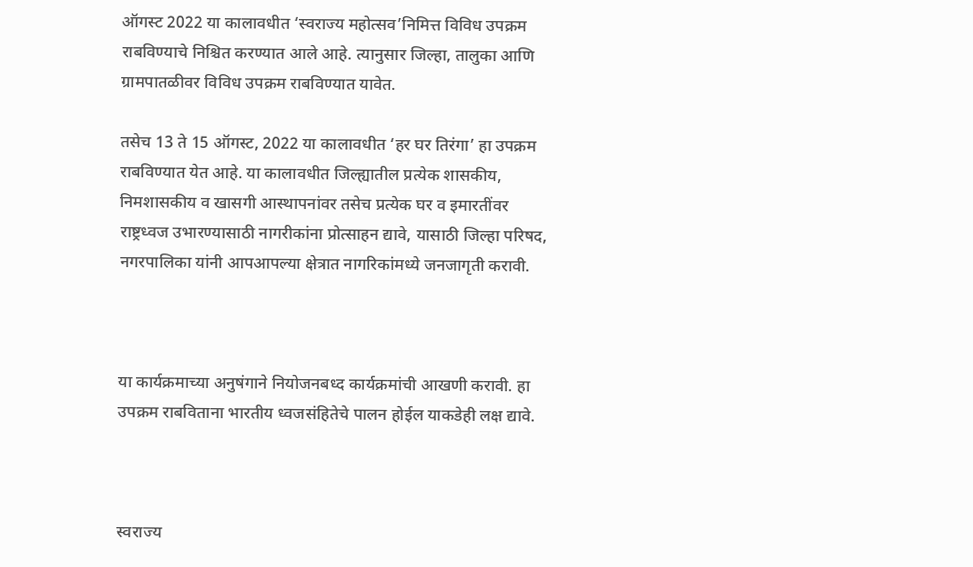ऑगस्ट 2022 या कालावधीत ‘स्वराज्य महोत्सव’निमित्त विविध उपक्रम राबविण्याचे निश्चित करण्यात आले आहे. त्यानुसार जिल्हा, तालुका आणि ग्रामपातळीवर विविध उपक्रम राबविण्यात यावेत.

तसेच 13 ते 15 ऑगस्ट, 2022 या कालावधीत ‘हर घर तिरंगा’ हा उपक्रम राबविण्यात येत आहे. या कालावधीत जिल्ह्यातील प्रत्येक शासकीय, निमशासकीय व खासगी आस्थापनांवर तसेच प्रत्येक घर व इमारतींवर राष्ट्रध्वज उभारण्यासाठी नागरीकांना प्रोत्साहन द्यावे, यासाठी जिल्हा परिषद, नगरपालिका यांनी आपआपल्या क्षेत्रात नागरिकांमध्ये जनजागृती करावी.



या कार्यक्रमाच्या अनुषंगाने नियोजनबध्द कार्यक्रमांची आखणी करावी. हा उपक्रम राबविताना भारतीय ध्वजसंहितेचे पालन होईल याकडेही लक्ष द्यावे.



स्वराज्य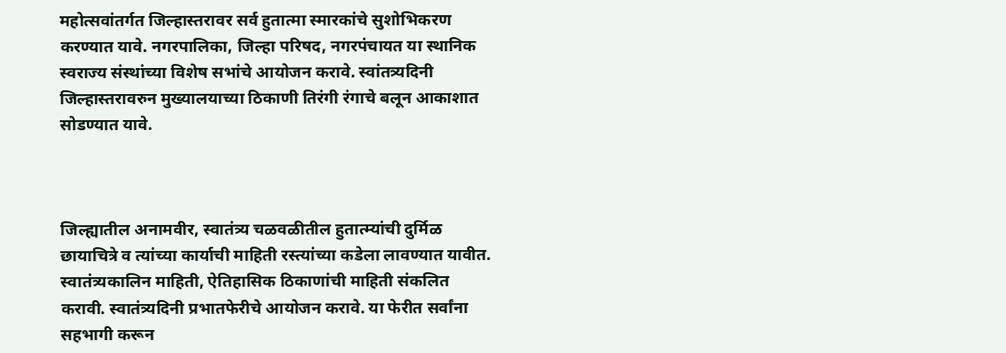महोत्सवांतर्गत जिल्हास्तरावर सर्व हुतात्मा स्मारकांचे सुशोभिकरण करण्यात यावे. नगरपालिका, जिल्हा परिषद, नगरपंचायत या स्थानिक स्वराज्य संस्थांच्या विशेष सभांचे आयोजन करावे. स्वांतत्र्यदिनी जिल्हास्तरावरुन मुख्यालयाच्या ठिकाणी तिरंगी रंगाचे बलून आकाशात सोडण्यात यावे.



जिल्ह्यातील अनामवीर, स्वातंत्र्य चळवळीतील हुतात्म्यांची दुर्मिळ छायाचित्रे व त्यांच्या कार्याची माहिती रस्त्यांच्या कडेला लावण्यात यावीत. स्वातंत्र्यकालिन माहिती, ऐतिहासिक ठिकाणांची माहिती संकलित करावी. स्वातंत्र्यदिनी प्रभातफेरीचे आयोजन करावे. या फेरीत सर्वांना सहभागी करून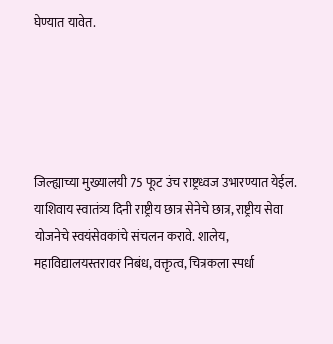घेण्यात यावेत.





जिल्ह्याच्या मुख्यालयी 75 फूट उंच राष्ट्रध्वज उभारण्यात येईल. याशिवाय स्वातंत्र्य दिनी राष्ट्रीय छात्र सेनेचे छात्र, राष्ट्रीय सेवा योजनेचे स्वयंसेवकांचे संचलन करावे. शालेय, महाविद्यालयस्तरावर निबंध, वक्तृत्व, चित्रकला स्पर्धा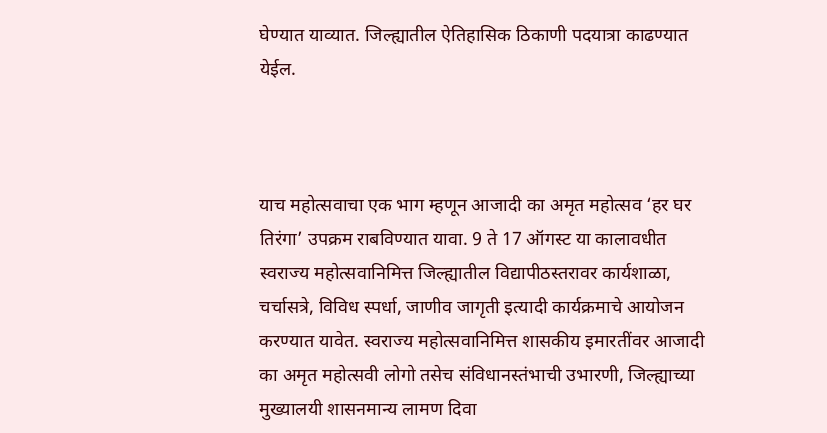घेण्यात याव्यात. जिल्ह्यातील ऐतिहासिक ठिकाणी पदयात्रा काढण्यात येईल.



याच महोत्सवाचा एक भाग म्हणून आजादी का अमृत महोत्सव ‘हर घर तिरंगा’ उपक्रम राबविण्यात यावा. 9 ते 17 ऑगस्ट या कालावधीत स्वराज्य महोत्सवानिमित्त जिल्ह्यातील विद्यापीठस्तरावर कार्यशाळा, चर्चासत्रे, विविध स्पर्धा, जाणीव जागृती इत्यादी कार्यक्रमाचे आयोजन करण्यात यावेत. स्वराज्य महोत्सवानिमित्त शासकीय इमारतींवर आजादी का अमृत महोत्सवी लोगो तसेच संविधानस्तंभाची उभारणी, जिल्ह्याच्या मुख्यालयी शासनमान्य लामण दिवा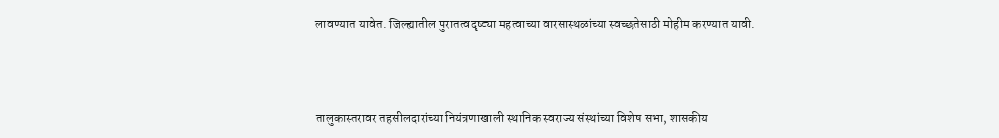लावण्यात यावेत. जिल्ह्यातील पुरातत्वदृष्ट्या महत्वाच्या वारसास्थळांच्या स्वच्छतेसाठी मोहीम करण्यात यावी.



तालुकास्तरावर तहसीलदारांच्या नियंत्रणाखाली स्थानिक स्वराज्य संस्थांच्या विशेष सभा, शासकीय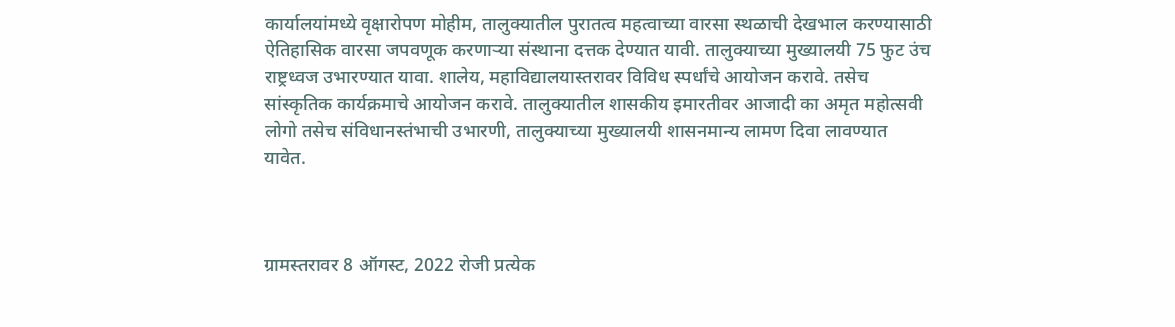कार्यालयांमध्ये वृक्षारोपण मोहीम, तालुक्यातील पुरातत्व महत्वाच्या वारसा स्थळाची देखभाल करण्यासाठी ऐतिहासिक वारसा जपवणूक करणाऱ्या संस्थाना दत्तक देण्यात यावी. तालुक्याच्या मुख्यालयी 75 फुट उंच राष्ट्रध्वज उभारण्यात यावा. शालेय, महाविद्यालयास्तरावर विविध स्पर्धांचे आयोजन करावे. तसेच सांस्कृतिक कार्यक्रमाचे आयोजन करावे. तालुक्यातील शासकीय इमारतीवर आजादी का अमृत महोत्सवी लोगो तसेच संविधानस्तंभाची उभारणी, तालुक्याच्या मुख्यालयी शासनमान्य लामण दिवा लावण्यात यावेत.



ग्रामस्तरावर 8 ऑगस्ट, 2022 रोजी प्रत्येक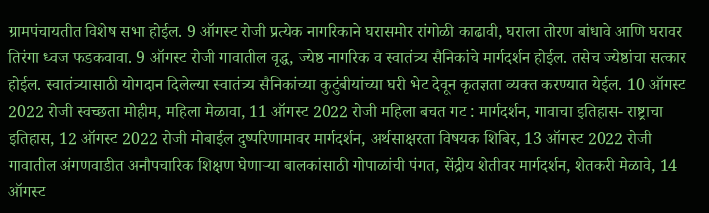ग्रामपंचायतीत विशेष सभा होईल. 9 ऑगस्ट रोजी प्रत्येक नागरिकाने घरासमोर रांगोळी काढावी, घराला तोरण बांधावे आणि घरावर तिरंगा ध्वज फडकवावा. 9 ऑगस्ट रोजी गावातील वृद्ध, ज्येष्ठ नागरिक व स्वातंत्र्य सैनिकांचे मार्गदर्शन होईल. तसेच ज्येष्ठांचा सत्कार होईल. स्वातंत्र्यासाठी योगदान दिलेल्या स्वातंत्र्य सैनिकांच्या कुटुंबीयांच्या घरी भेट देवून कृतज्ञता व्यक्त करण्यात येईल. 10 ऑगस्ट 2022 रोजी स्वच्छता मोहीम, महिला मेळावा, 11 ऑगस्ट 2022 रोजी महिला बचत गट : मार्गदर्शन, गावाचा इतिहास- राष्ट्राचा इतिहास, 12 ऑगस्ट 2022 रोजी मोबाईल दुष्परिणामावर मार्गदर्शन, अर्थसाक्षरता विषयक शिबिर, 13 ऑगस्ट 2022 रोजी गावातील अंगणवाडीत अनौपचारिक शिक्षण घेणाऱ्या बालकांसाठी गोपाळांची पंगत, सेंद्रीय शेतीवर मार्गदर्शन, शेतकरी मेळावे, 14 ऑगस्ट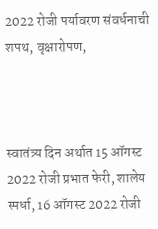2022 रोजी पर्यावरण संवर्धनाची शपथ, वृक्षारोपण,



स्वातंत्र्य दिन अर्थात 15 ऑगस्ट 2022 रोजी प्रभात फेरी, शालेय स्पर्धा, 16 ऑगस्ट 2022 रोजी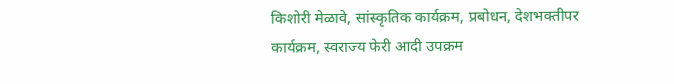किशोरी मेळावे, सांस्कृतिक कार्यक्रम, प्रबोधन, देशभक्तीपर कार्यक्रम, स्वराज्य फेरी आदी उपक्रम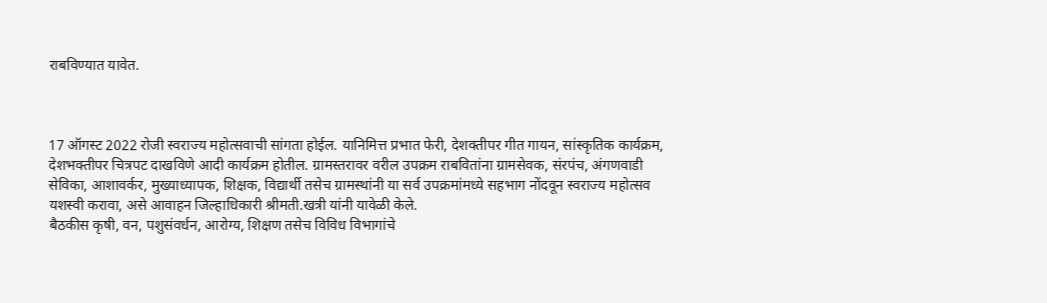राबविण्यात यावेत.



17 ऑगस्ट 2022 रोजी स्वराज्य महोत्सवाची सांगता होईल. यानिमित्त प्रभात फेरी, देशक्तीपर गीत गायन, सांस्कृतिक कार्यक्रम, देशभक्तीपर चित्रपट दाखविणे आदी कार्यक्रम होतील. ग्रामस्तरावर वरील उपक्रम राबवितांना ग्रामसेवक, संरपंच, अंगणवाडी सेविका, आशावर्कर, मुख्याध्यापक, शिक्षक, विद्यार्थी तसेच ग्रामस्थांनी या सर्व उपक्रमांमध्ये सहभाग नोंदवून स्वराज्य महोत्सव यशस्वी करावा, असे आवाहन जिल्हाधिकारी श्रीमती.खत्री यांनी यावेळी केले.
बैठकीस कृषी, वन, पशुसंवर्धन, आरोग्य, शिक्षण तसेच विविध विभागांचे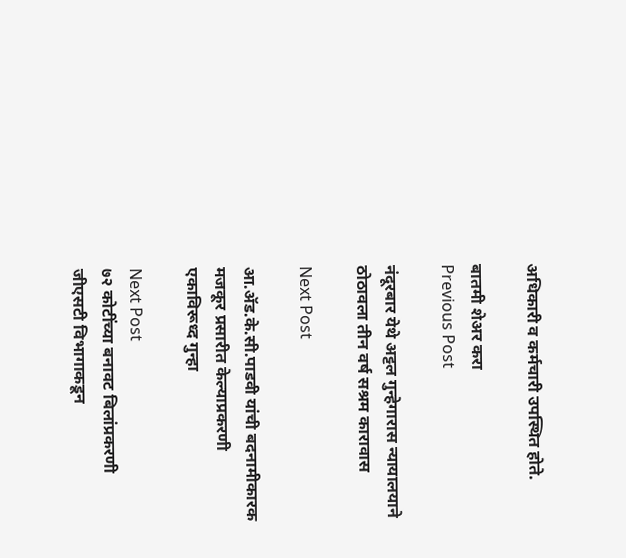अधिकारी व कर्मचारी उपस्थित होते.

बातमी शेअर करा
Previous Post

नंदूरबार येथे अट्टल गुन्हेगारास न्यायालयाने ठोठावला तीन वर्ष सश्रम कारावास

Next Post

आ.ॲड.के.सी.पाडवी यांची बदनामीकारक मजकूर प्रसारीत केल्याप्रकरणी एकाविरूध्द गुन्हा

Next Post
७२ कोटींच्या बनावट बिलांप्रकरणी जीएसटी विभागाकडून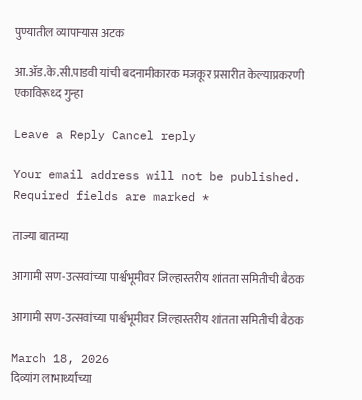पुण्यातील व्यापाऱ्यास अटक

आ.ॲड.के.सी.पाडवी यांची बदनामीकारक मजकूर प्रसारीत केल्याप्रकरणी एकाविरूध्द गुन्हा

Leave a Reply Cancel reply

Your email address will not be published. Required fields are marked *

ताज्या बातम्या

आगामी सण-उत्सवांच्या पार्श्वभूमीवर जिल्हास्तरीय शांतता समितीची बैठक

आगामी सण-उत्सवांच्या पार्श्वभूमीवर जिल्हास्तरीय शांतता समितीची बैठक

March 18, 2026
दिव्यांग लाभार्थ्यांच्या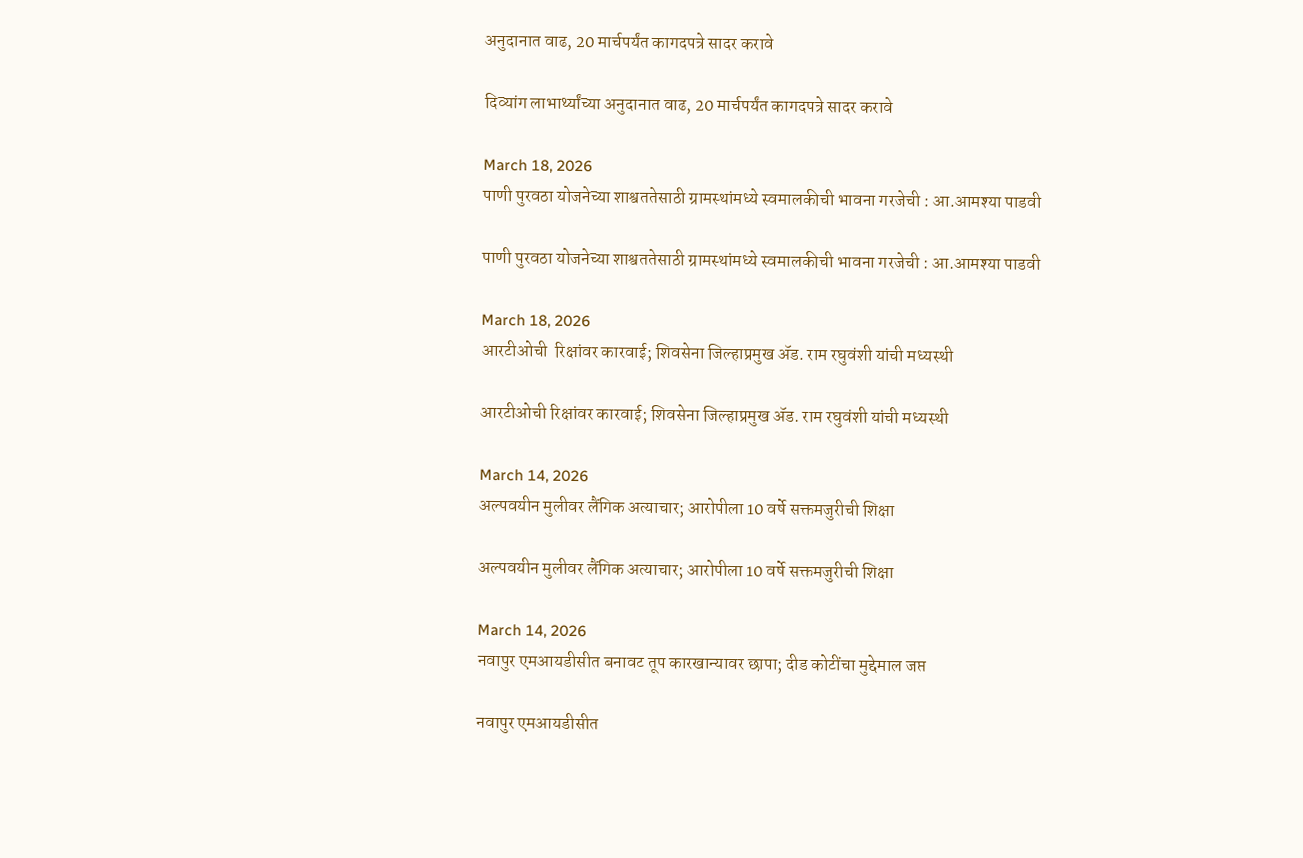अनुदानात वाढ, 20 मार्चपर्यंत कागदपत्रे सादर करावे

दिव्यांग लाभार्थ्यांच्या अनुदानात वाढ, 20 मार्चपर्यंत कागदपत्रे सादर करावे

March 18, 2026
पाणी पुरवठा योजनेच्या शाश्वततेसाठी ग्रामस्थांमध्ये स्वमालकीची भावना गरजेची : आ.आमश्या पाडवी

पाणी पुरवठा योजनेच्या शाश्वततेसाठी ग्रामस्थांमध्ये स्वमालकीची भावना गरजेची : आ.आमश्या पाडवी

March 18, 2026
आरटीओची  रिक्षांवर कारवाई; शिवसेना जिल्हाप्रमुख ॲड. राम रघुवंशी यांची मध्यस्थी

आरटीओची रिक्षांवर कारवाई; शिवसेना जिल्हाप्रमुख ॲड. राम रघुवंशी यांची मध्यस्थी

March 14, 2026
अल्पवयीन मुलीवर लैंगिक अत्याचार; आरोपीला 10 वर्षे सक्तमजुरीची शिक्षा

अल्पवयीन मुलीवर लैंगिक अत्याचार; आरोपीला 10 वर्षे सक्तमजुरीची शिक्षा

March 14, 2026
नवापुर एमआयडीसीत बनावट तूप कारखान्यावर छापा; दीड कोटींचा मुद्देमाल जप्त

नवापुर एमआयडीसीत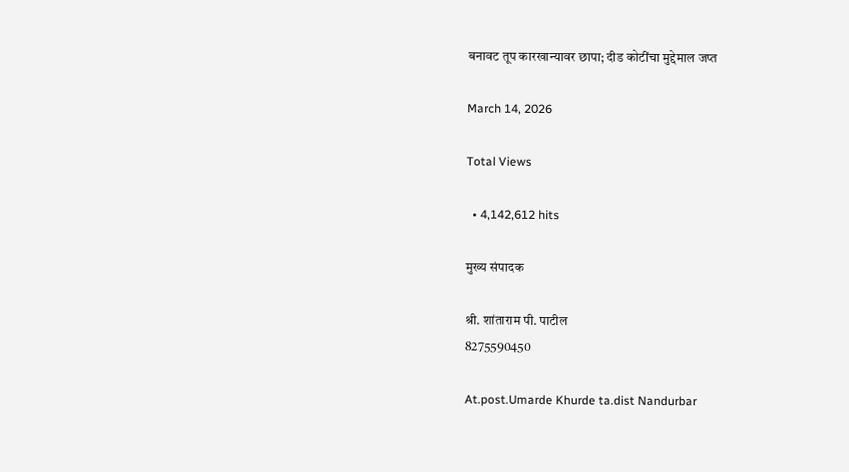बनावट तूप कारखान्यावर छापा; दीड कोटींचा मुद्देमाल जप्त

March 14, 2026

Total Views

  • 4,142,612 hits

मुख्य संपादक

श्री. शांताराम पी. पाटील
8275590450

At.post.Umarde Khurde ta.dist Nandurbar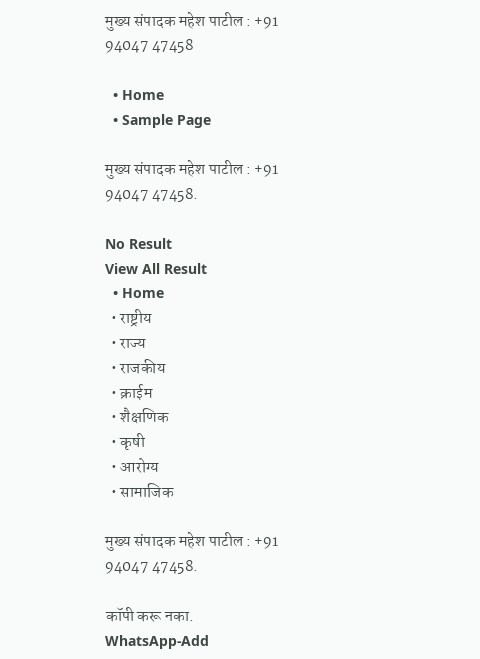मुख्य संपादक महेश पाटील : +91 94047 47458

  • Home
  • Sample Page

मुख्य संपादक महेश पाटील : +91 94047 47458.

No Result
View All Result
  • Home
  • राष्ट्रीय
  • राज्य
  • राजकीय
  • क्राईम
  • शैक्षणिक
  • कृषी
  • आरोग्य
  • सामाजिक

मुख्य संपादक महेश पाटील : +91 94047 47458.

कॉपी करू नका.
WhatsApp-Add